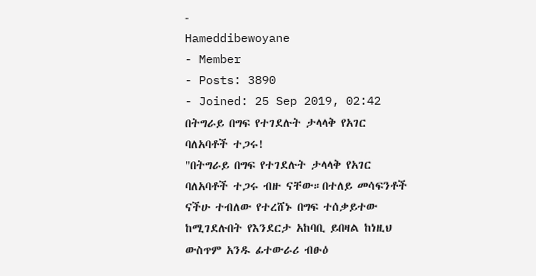-
Hameddibewoyane
- Member
- Posts: 3890
- Joined: 25 Sep 2019, 02:42
በትግራይ በግፍ የተገደሉት ታላላቅ የአገር ባለአባቶች ተጋሩ!
"በትግራይ በግፍ የተገደሉት ታላላቅ የአገር ባለአባቶች ተጋሩ ብዙ ናቸው።በተለይ መሳፍንቶች ናችሁ ተብለው የተረሸኑ በግፍ ተሰቃይተው ከሚገደሉበት የእንደርታ አከባቢ ይበዛል ከነዚህ ውስጥም አንዱ ፊተውራሪ ብፁዕ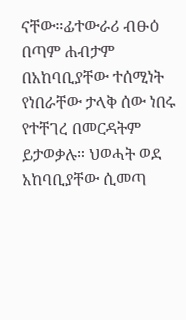ናቸው።ፊተውራሪ ብፁዕ በጣም ሐብታም በአከባቢያቸው ተሰሚነት የነበራቸው ታላቅ ሰው ነበሩ የተቸገረ በመርዳትም ይታወቃሉ። ህወሓት ወደ አከባቢያቸው ሲመጣ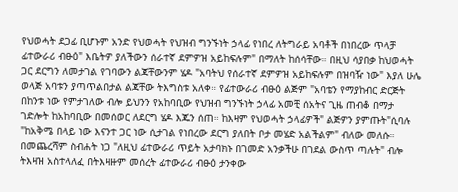የህወሓት ደጋፊ ቢሆኑም አንድ የህወሓት የህዝብ ግንኙነት ኃላፊ የነበረ ለትግራይ አባቶች በነበረው ጥላቻ ፊተውራሪ ብፁዕ" እቤትዎ ያለችውን ሰራተኛ ደምዎዝ አይከፍሉም" በማለት ከሰሳቸው። በዚህ ሳያበቃ ከህወሓት ጋር ደርግን ለመታገል የገባውን ልጃቸውንም ሄዶ "አባትህ የሰራተኛ ደምዎዝ አይከፍሉም በዝባዥ ነው" እያለ ሁሌ ወላጅ አባቱን ያጣጥልበታል ልጃቸው ትእግስቱ አለቀ። የፊተውራሪ ብፁዕ ልጅም "አባቴን የማያከብር ድርጅት በከንቱ ነው የምታገለው ብሎ ይህንን የአከባቢው የህዝብ ግንኙነት ኃላፊ አመቺ ሰአትና ጊዜ ጠብቆ በማታ ገድሎት ከአከባቢው በመሰወር ለደርግ ሄዶ እጁን ሰጠ። ከእዛም የህወሓት ኃላፊዎች" ልጅዎን ያምጡት"ሲባሉ "ከአቅሜ በላይ ነው እናንተ ጋር ነው ሲታገል የነበረው ደርግ ያለበት ቦታ መሄድ አልችልም" ብለው መለሱ። በመጨረሻም ስብሐት ነጋ "ለዚህ ፊተውራሪ ጥይት አታባክኑ በገመድ አንቃችሁ በገደል ውስጥ ጣሉት" ብሎ ትእዛዝ አስተላለፈ በትእዛዙም መሰረት ፊተውራሪ ብፁዕ ታንቀው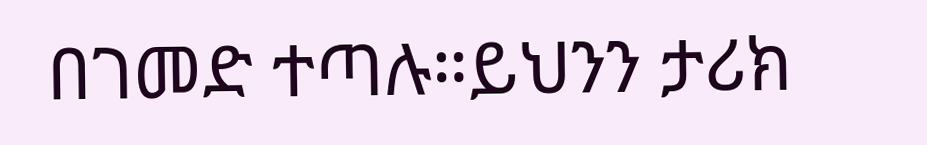በገመድ ተጣሉ።ይህንን ታሪክ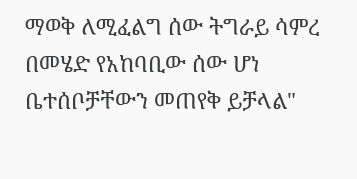ማወቅ ለሚፈልግ ሰው ትግራይ ሳምረ በመሄድ የአከባቢው ሰው ሆነ ቤተሰቦቻቸውን መጠየቅ ይቻላል"